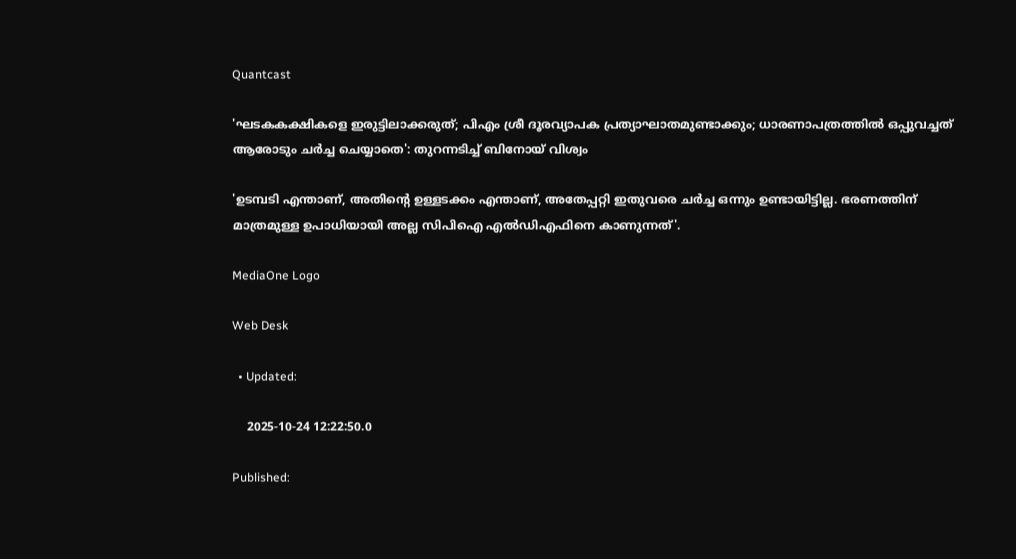Quantcast

'ഘടകകക്ഷികളെ ഇരുട്ടിലാക്കരുത്; പിഎം ശ്രീ ദൂരവ്യാപക പ്രത്യാഘാതമുണ്ടാക്കും; ധാരണാപത്രത്തിൽ ഒപ്പുവച്ചത് ആരോടും ചർച്ച ചെയ്യാതെ': തുറന്നടിച്ച് ബിനോയ് വിശ്വം

'ഉടമ്പടി എന്താണ്, അതിന്റെ ഉള്ളടക്കം എന്താണ്, അതേപ്പറ്റി ഇതുവരെ ചർച്ച ഒന്നും ഉണ്ടായിട്ടില്ല. ഭരണത്തിന് മാത്രമുള്ള ഉപാധിയായി അല്ല സിപിഐ എൽഡിഎഫിനെ കാണുന്നത്'.

MediaOne Logo

Web Desk

  • Updated:

    2025-10-24 12:22:50.0

Published: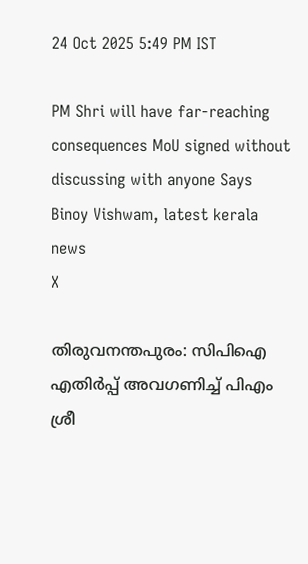24 Oct 2025 5:49 PM IST

PM Shri will have far-reaching consequences MoU signed without discussing with anyone Says Binoy Vishwam, latest kerala news
X

തിരുവനന്തപുരം: സിപിഐ എതിർപ്പ് അവഗണിച്ച് പിഎം ശ്രീ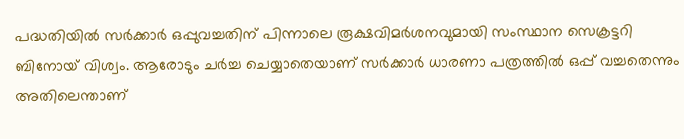പദ്ധതിയിൽ സർക്കാർ ഒപ്പുവച്ചതിന് പിന്നാലെ രൂക്ഷവിമർശനവുമായി സംസ്ഥാന സെക്രട്ടറി ബിനോയ് വിശ്വം. ആരോടും ചർച്ച ചെയ്യാതെയാണ് സർക്കാർ ധാരണാ പത്രത്തിൽ ഒപ്പ് വച്ചതെന്നും അതിലെന്താണ്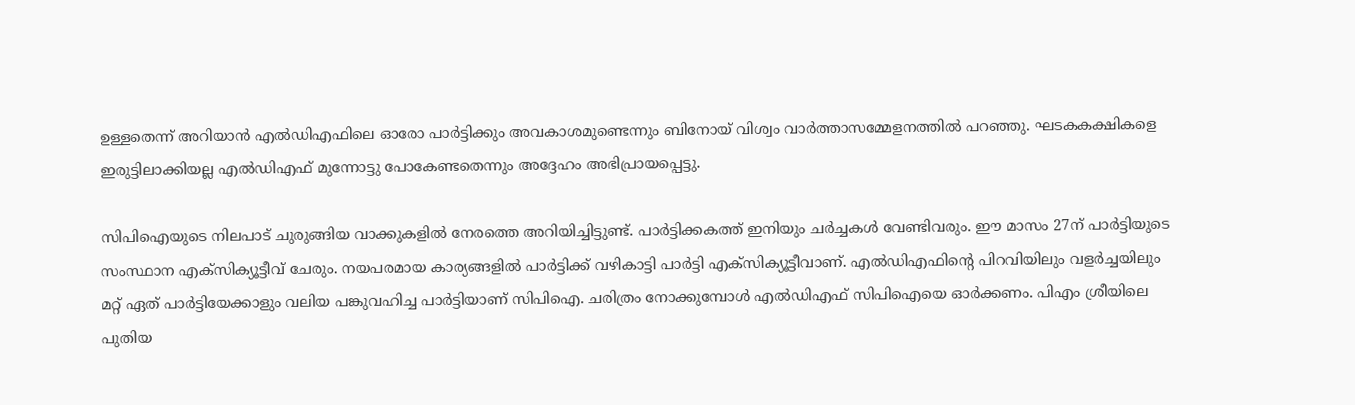ഉള്ളതെന്ന് അറിയാൻ എൽഡിഎഫിലെ ഓരോ പാർട്ടിക്കും അവകാശമുണ്ടെന്നും ബിനോയ് വിശ്വം വാർത്താസമ്മേളനത്തിൽ പറഞ്ഞു. ഘടകകക്ഷികളെ ഇരുട്ടിലാക്കിയല്ല എൽഡിഎഫ് മുന്നോട്ടു പോകേണ്ടതെന്നും അദ്ദേഹം അഭിപ്രായപ്പെട്ടു.

സിപിഐയുടെ നിലപാട് ചുരുങ്ങിയ വാക്കുകളിൽ നേരത്തെ അറിയിച്ചിട്ടുണ്ട്. പാർട്ടിക്കകത്ത് ഇനിയും ചർച്ചകൾ വേണ്ടിവരും. ഈ മാസം 27ന് പാർട്ടിയുടെ സംസ്ഥാന എക്സിക്യൂട്ടീവ് ചേരും. നയപരമായ കാര്യങ്ങളിൽ പാർട്ടിക്ക് വഴികാട്ടി പാർട്ടി എക്സിക്യൂട്ടീവാണ്. എൽഡിഎഫിന്റെ പിറവിയിലും വളർച്ചയിലും മറ്റ് ഏത് പാർട്ടിയേക്കാളും വലിയ പങ്കുവഹിച്ച പാർട്ടിയാണ് സിപിഐ. ചരിത്രം നോക്കുമ്പോൾ എൽഡിഎഫ് സിപിഐയെ ഓർക്കണം. പിഎം ശ്രീയിലെ പുതിയ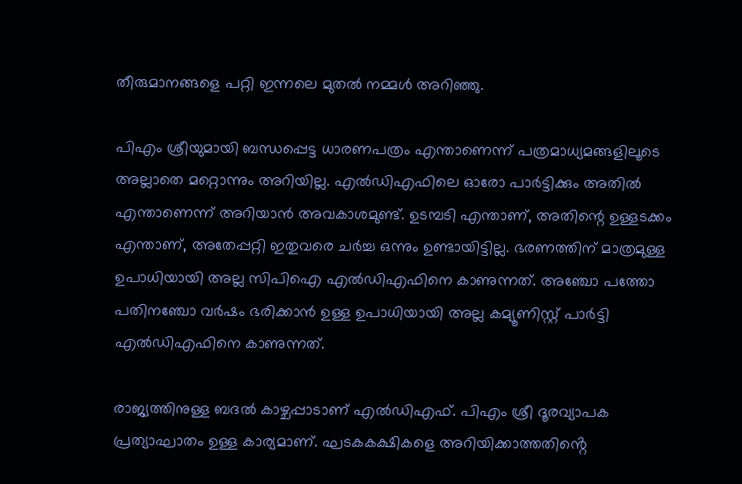തീരുമാനങ്ങളെ പറ്റി ഇന്നലെ മുതൽ നമ്മൾ അറിഞ്ഞു.

പിഎം ശ്രീയുമായി ബന്ധപ്പെട്ട ധാരണപത്രം എന്താണെന്ന് പത്രമാധ്യമങ്ങളിലൂടെ അല്ലാതെ മറ്റൊന്നും അറിയില്ല. എൽഡിഎഫിലെ ഓരോ പാർട്ടിക്കും അതിൽ എന്താണെന്ന് അറിയാൻ അവകാശമുണ്ട്. ഉടമ്പടി എന്താണ്, അതിന്റെ ഉള്ളടക്കം എന്താണ്, അതേപ്പറ്റി ഇതുവരെ ചർച്ച ഒന്നും ഉണ്ടായിട്ടില്ല. ഭരണത്തിന് മാത്രമുള്ള ഉപാധിയായി അല്ല സിപിഐ എൽഡിഎഫിനെ കാണുന്നത്. അഞ്ചോ പത്തോ പതിനഞ്ചോ വർഷം ഭരിക്കാൻ ഉള്ള ഉപാധിയായി അല്ല കമ്യൂണിസ്റ്റ് പാർട്ടി എൽഡിഎഫിനെ കാണുന്നത്.

രാജ്യത്തിനുള്ള ബദൽ കാഴ്ചപ്പാടാണ് എൽഡിഎഫ്. പിഎം ശ്രീ ദൂരവ്യാപക പ്രത്യാഘാതം ഉള്ള കാര്യമാണ്. ഘടകകക്ഷികളെ അറിയിക്കാത്തതിൻ്റെ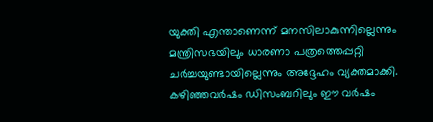യുക്തി എന്താണെന്ന് മനസിലാകുന്നില്ലെന്നും മന്ത്രിസഭയിലും ധാരണാ പത്രത്തെപ്പറ്റി ചർച്ചയുണ്ടായില്ലെന്നും അദ്ദേഹം വ്യക്തമാക്കി. കഴിഞ്ഞവർഷം ഡിസംബറിലും ഈ വർഷം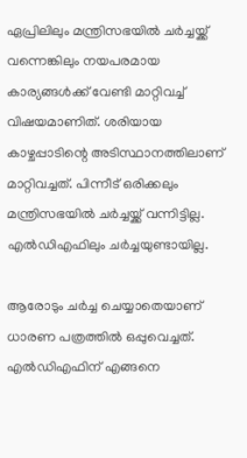ഏപ്രിലിലും മന്ത്രിസഭയിൽ ചർച്ചയ്ക്ക് വന്നെങ്കിലും നയപരമായ കാര്യങ്ങൾക്ക് വേണ്ടി മാറ്റിവച്ച് വിഷയമാണിത്. ശരിയായ കാഴ്ചപ്പാടിന്റെ അടിസ്ഥാനത്തിലാണ് മാറ്റിവച്ചത്. പിന്നീട് ഒരിക്കലും മന്ത്രിസഭയിൽ ചർച്ചയ്ക്ക് വന്നിട്ടില്ല. എൽഡിഎഫിലും ചർച്ചയുണ്ടായില്ല.

ആരോടും ചർച്ച ചെയ്യാതെയാണ് ധാരണ പത്രത്തിൽ ഒപ്പുവെച്ചത്. എൽഡിഎഫിന് എങ്ങനെ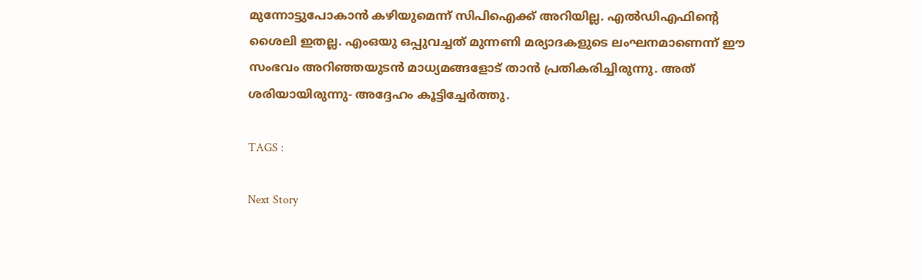മുന്നോട്ടുപോകാൻ കഴിയുമെന്ന് സിപിഐക്ക് അറിയില്ല. എൽഡിഎഫിന്റെ ശൈലി ഇതല്ല. എംഒയു ഒപ്പുവച്ചത് മുന്നണി മര്യാദകളുടെ ലംഘനമാണെന്ന് ഈ സംഭവം അറിഞ്ഞയുടൻ മാധ്യമങ്ങളോട് താൻ പ്രതികരിച്ചിരുന്നു. അത് ശരിയായിരുന്നു- അദ്ദേഹം കൂട്ടിച്ചേർത്തു.

TAGS :

Next Story